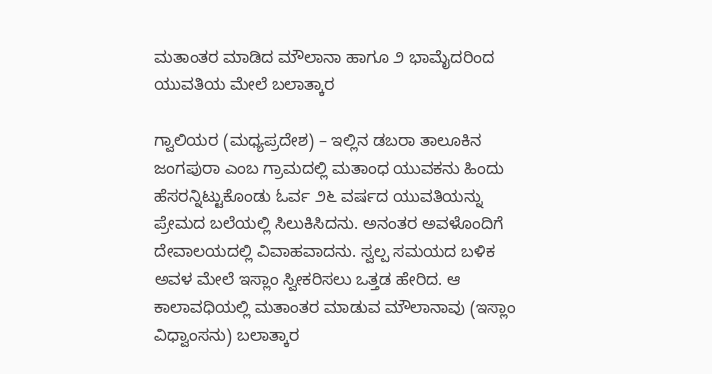ಮತಾಂತರ ಮಾಡಿದ ಮೌಲಾನಾ ಹಾಗೂ ೨ ಭಾಮೈದರಿಂದ ಯುವತಿಯ ಮೇಲೆ ಬಲಾತ್ಕಾರ

ಗ್ವಾಲಿಯರ (ಮಧ್ಯಪ್ರದೇಶ) – ಇಲ್ಲಿನ ಡಬರಾ ತಾಲೂಕಿನ ಜಂಗಪುರಾ ಎಂಬ ಗ್ರಾಮದಲ್ಲಿ ಮತಾಂಧ ಯುವಕನು ಹಿಂದು ಹೆಸರನ್ನಿಟ್ಟುಕೊಂಡು ಓರ್ವ ೨೬ ವರ್ಷದ ಯುವತಿಯನ್ನು ಪ್ರೇಮದ ಬಲೆಯಲ್ಲಿ ಸಿಲುಕಿಸಿದನು. ಅನಂತರ ಅವಳೊಂದಿಗೆ ದೇವಾಲಯದಲ್ಲಿ ವಿವಾಹವಾದನು. ಸ್ವಲ್ಪ ಸಮಯದ ಬಳಿಕ ಅವಳ ಮೇಲೆ ಇಸ್ಲಾಂ ಸ್ವೀಕರಿಸಲು ಒತ್ತಡ ಹೇರಿದ. ಆ ಕಾಲಾವಧಿಯಲ್ಲಿ ಮತಾಂತರ ಮಾಡುವ ಮೌಲಾನಾವು (ಇಸ್ಲಾಂ ವಿಧ್ವಾಂಸನು) ಬಲಾತ್ಕಾರ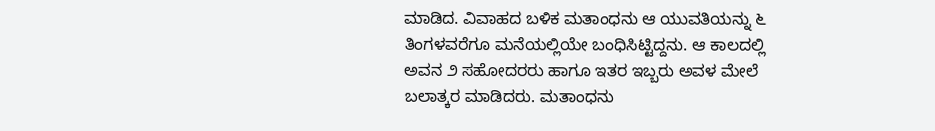ಮಾಡಿದ. ವಿವಾಹದ ಬಳಿಕ ಮತಾಂಧನು ಆ ಯುವತಿಯನ್ನು ೬ ತಿಂಗಳವರೆಗೂ ಮನೆಯಲ್ಲಿಯೇ ಬಂಧಿಸಿಟ್ಟಿದ್ದನು. ಆ ಕಾಲದಲ್ಲಿ ಅವನ ೨ ಸಹೋದರರು ಹಾಗೂ ಇತರ ಇಬ್ಬರು ಅವಳ ಮೇಲೆ ಬಲಾತ್ಕರ ಮಾಡಿದರು. ಮತಾಂಧನು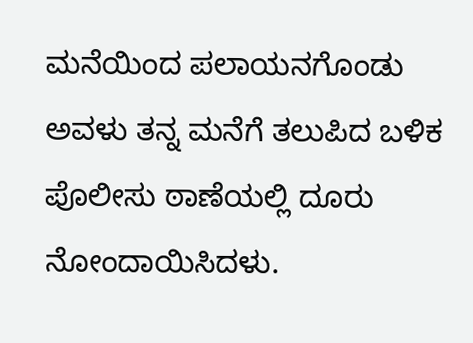ಮನೆಯಿಂದ ಪಲಾಯನಗೊಂಡು ಅವಳು ತನ್ನ ಮನೆಗೆ ತಲುಪಿದ ಬಳಿಕ ಪೊಲೀಸು ಠಾಣೆಯಲ್ಲಿ ದೂರು ನೋಂದಾಯಿಸಿದಳು.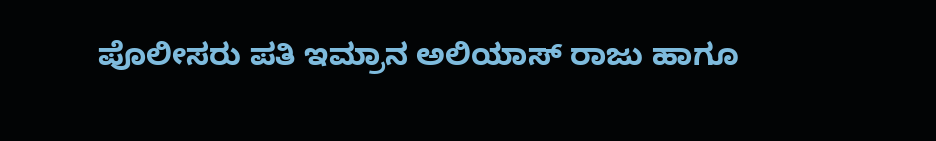ಪೊಲೀಸರು ಪತಿ ಇಮ್ರಾನ ಅಲಿಯಾಸ್ ರಾಜು ಹಾಗೂ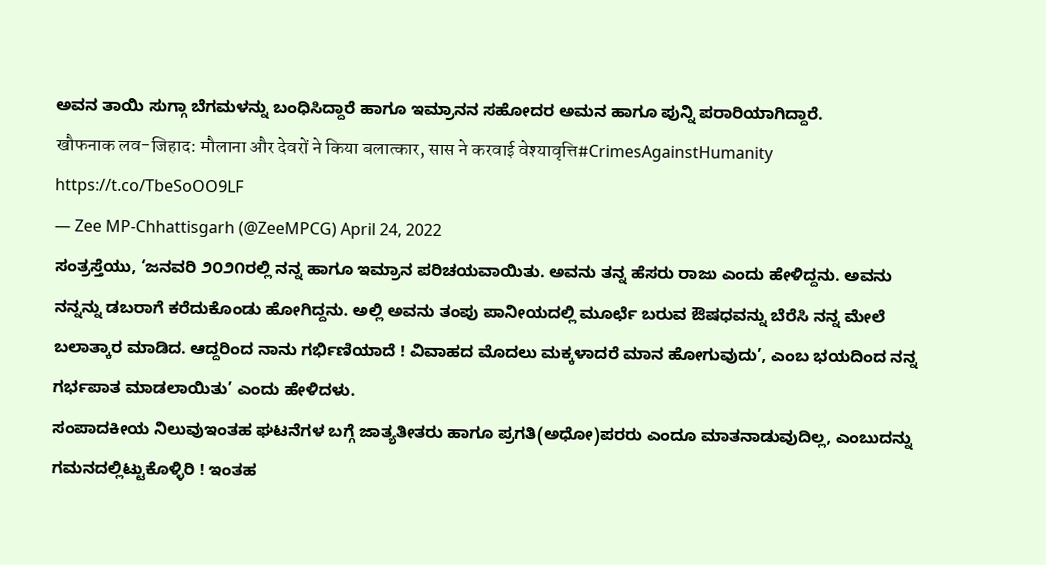ಅವನ ತಾಯಿ ಸುಗ್ಗಾ ಬೆಗಮಳನ್ನು ಬಂಧಿಸಿದ್ದಾರೆ ಹಾಗೂ ಇಮ್ರಾನನ ಸಹೋದರ ಅಮನ ಹಾಗೂ ಪುನ್ನಿ ಪರಾರಿಯಾಗಿದ್ದಾರೆ.
खौफनाक लव-जिहाद: मौलाना और देवरों ने किया बलात्कार, सास ने करवाई वेश्यावृत्ति#CrimesAgainstHumanity https://t.co/TbeSoOO9LF
— Zee MP-Chhattisgarh (@ZeeMPCG) April 24, 2022
ಸಂತ್ರಸ್ತೆಯು, ‘ಜನವರಿ ೨೦೨೧ರಲ್ಲಿ ನನ್ನ ಹಾಗೂ ಇಮ್ರಾನ ಪರಿಚಯವಾಯಿತು. ಅವನು ತನ್ನ ಹೆಸರು ರಾಜು ಎಂದು ಹೇಳಿದ್ದನು. ಅವನು ನನ್ನನ್ನು ಡಬರಾಗೆ ಕರೆದುಕೊಂಡು ಹೋಗಿದ್ದನು. ಅಲ್ಲಿ ಅವನು ತಂಪು ಪಾನೀಯದಲ್ಲಿ ಮೂರ್ಛೆ ಬರುವ ಔಷಧವನ್ನು ಬೆರೆಸಿ ನನ್ನ ಮೇಲೆ ಬಲಾತ್ಕಾರ ಮಾಡಿದ. ಆದ್ದರಿಂದ ನಾನು ಗರ್ಭಿಣಿಯಾದೆ ! ವಿವಾಹದ ಮೊದಲು ಮಕ್ಕಳಾದರೆ ಮಾನ ಹೋಗುವುದು’, ಎಂಬ ಭಯದಿಂದ ನನ್ನ ಗರ್ಭಪಾತ ಮಾಡಲಾಯಿತು’ ಎಂದು ಹೇಳಿದಳು.
ಸಂಪಾದಕೀಯ ನಿಲುವುಇಂತಹ ಘಟನೆಗಳ ಬಗ್ಗೆ ಜಾತ್ಯತೀತರು ಹಾಗೂ ಪ್ರಗತಿ(ಅಧೋ)ಪರರು ಎಂದೂ ಮಾತನಾಡುವುದಿಲ್ಲ, ಎಂಬುದನ್ನು ಗಮನದಲ್ಲಿಟ್ಟುಕೊಳ್ಳಿರಿ ! ಇಂತಹ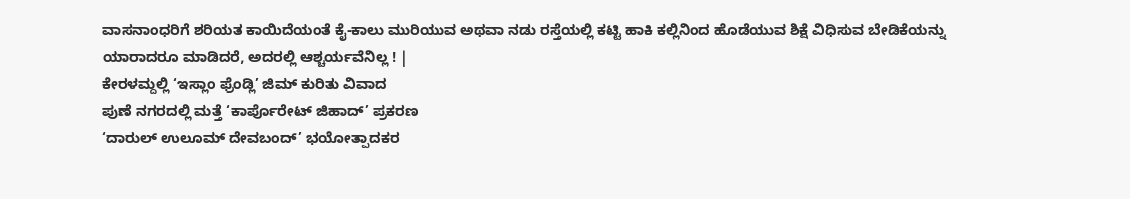ವಾಸನಾಂಧರಿಗೆ ಶರಿಯತ ಕಾಯಿದೆಯಂತೆ ಕೈ-ಕಾಲು ಮುರಿಯುವ ಅಥವಾ ನಡು ರಸ್ತೆಯಲ್ಲಿ ಕಟ್ಟಿ ಹಾಕಿ ಕಲ್ಲಿನಿಂದ ಹೊಡೆಯುವ ಶಿಕ್ಷೆ ವಿಧಿಸುವ ಬೇಡಿಕೆಯನ್ನು ಯಾರಾದರೂ ಮಾಡಿದರೆ, ಅದರಲ್ಲಿ ಆಶ್ಚರ್ಯವೆನಿಲ್ಲ ! |
ಕೇರಳಮ್ದಲ್ಲಿ ‘ಇಸ್ಲಾಂ ಫ್ರೆಂಡ್ಲಿ’ ಜಿಮ್ ಕುರಿತು ವಿವಾದ
ಪುಣೆ ನಗರದಲ್ಲಿ ಮತ್ತೆ ‘ಕಾರ್ಪೊರೇಟ್ ಜಿಹಾದ್’ ಪ್ರಕರಣ
‘ದಾರುಲ್ ಉಲೂಮ್ ದೇವಬಂದ್’ ಭಯೋತ್ಪಾದಕರ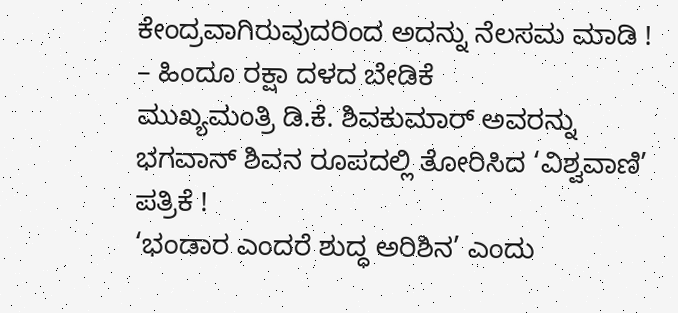ಕೇಂದ್ರವಾಗಿರುವುದರಿಂದ ಅದನ್ನು ನೆಲಸಮ ಮಾಡಿ ! – ಹಿಂದೂ ರಕ್ಷಾ ದಳದ ಬೇಡಿಕೆ
ಮುಖ್ಯಮಂತ್ರಿ ಡಿ.ಕೆ. ಶಿವಕುಮಾರ್ ಅವರನ್ನು ಭಗವಾನ್ ಶಿವನ ರೂಪದಲ್ಲಿ ತೋರಿಸಿದ ‘ವಿಶ್ವವಾಣಿ’ ಪತ್ರಿಕೆ !
‘ಭಂಡಾರ ಎಂದರೆ ಶುದ್ಧ ಅರಿಶಿನ’ ಎಂದು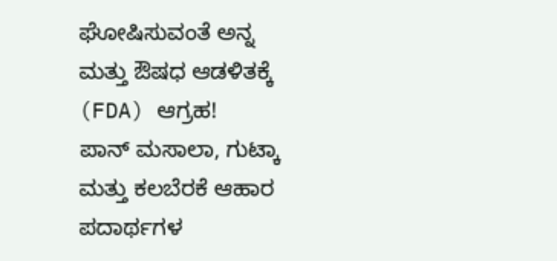ಘೋಷಿಸುವಂತೆ ಅನ್ನ ಮತ್ತು ಔಷಧ ಆಡಳಿತಕ್ಕೆ (FDA) ಆಗ್ರಹ!
ಪಾನ್ ಮಸಾಲಾ, ಗುಟ್ಕಾ ಮತ್ತು ಕಲಬೆರಕೆ ಆಹಾರ ಪದಾರ್ಥಗಳ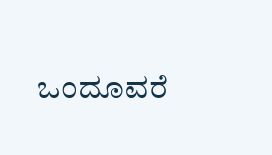ಒಂದೂವರೆ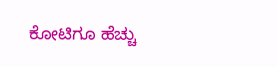ಕೋಟಿಗೂ ಹೆಚ್ಚು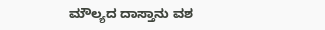ಮೌಲ್ಯದ ದಾಸ್ತಾನು ವಶ